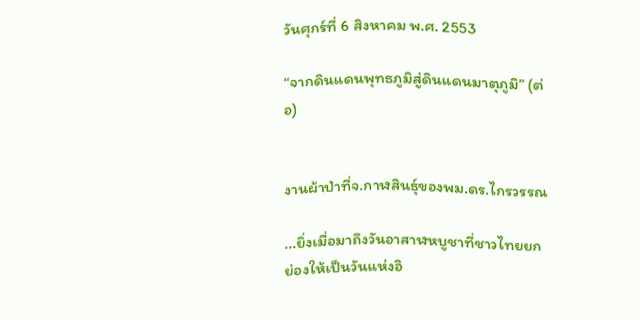วันศุกร์ที่ 6 สิงหาคม พ.ศ. 2553

“จากดินแดนพุทธภูมิสู่ดินแดนมาตุภูมิ” (ต่อ)


งานผ้าป่าที่จ.กาฬสินธุ์ของพม.ดร.ไกรวรรณ

...ยิ่งเมื่อมาถึงวันอาสาฬหบูชาที่ชาวไทยยกย่องให้เป็นวันแห่งอิ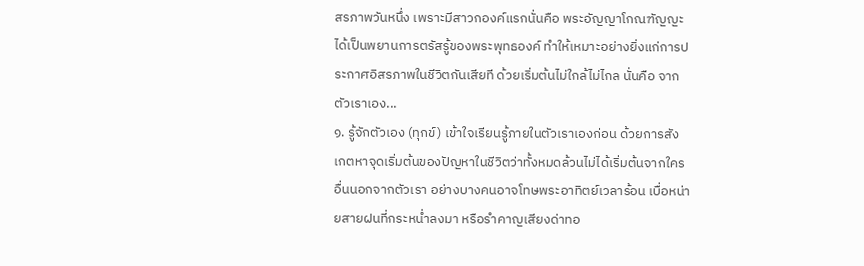สรภาพวันหนึ่ง เพราะมีสาวกองค์แรกนั่นคือ พระอัญญาโกณฑัญญะได้เป็นพยานการตรัสรู้ของพระพุทธองค์ ทำให้เหมาะอย่างยิ่งแก่การประกาศอิสรภาพในชีวิตกันเสียที ด้วยเริ่มต้นไม่ใกล้ไม่ไกล นั่นคือ จากตัวเราเอง...
๑. รู้จักตัวเอง (ทุกข์) เข้าใจเรียนรู้ภายในตัวเราเองก่อน ด้วยการสังเกตหาจุดเริ่มต้นของปัญหาในชีวิตว่าทั้งหมดล้วนไม่ได้เริ่มต้นจากใครอื่นนอกจากตัวเรา อย่างบางคนอาจโทษพระอาทิตย์เวลาร้อน เบื่อหน่ายสายฝนที่กระหน่ำลงมา หรือรำคาญเสียงด่าทอ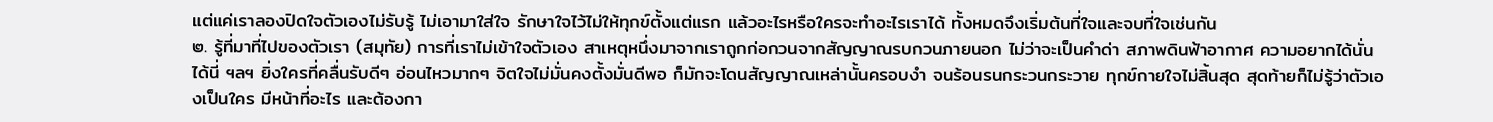แต่แค่เราลองปิดใจตัวเองไม่รับรู้ ไม่เอามาใส่ใจ รักษาใจไว้ไม่ให้ทุกข์ตั้งแต่แรก แล้วอะไรหรือใครจะทำอะไรเราได้ ทั้งหมดจึงเริ่มต้นที่ใจและจบที่ใจเช่นกัน
๒. รู้ที่มาที่ไปของตัวเรา (สมุทัย) การที่เราไม่เข้าใจตัวเอง สาเหตุหนึ่งมาจากเราถูกก่อกวนจากสัญญาณรบกวนภายนอก ไม่ว่าจะเป็นคำด่า สภาพดินฟ้าอากาศ ความอยากได้นั่นได้นี่ ฯลฯ ยิ่งใครที่คลื่นรับดีๆ อ่อนไหวมากๆ จิตใจไม่มั่นคงตั้งมั่นดีพอ ก็มักจะโดนสัญญาณเหล่านั้นครอบงำ จนร้อนรนกระวนกระวาย ทุกข์กายใจไม่สิ้นสุด สุดท้ายก็ไม่รู้ว่าตัวเองเป็นใคร มีหน้าที่อะไร และต้องกา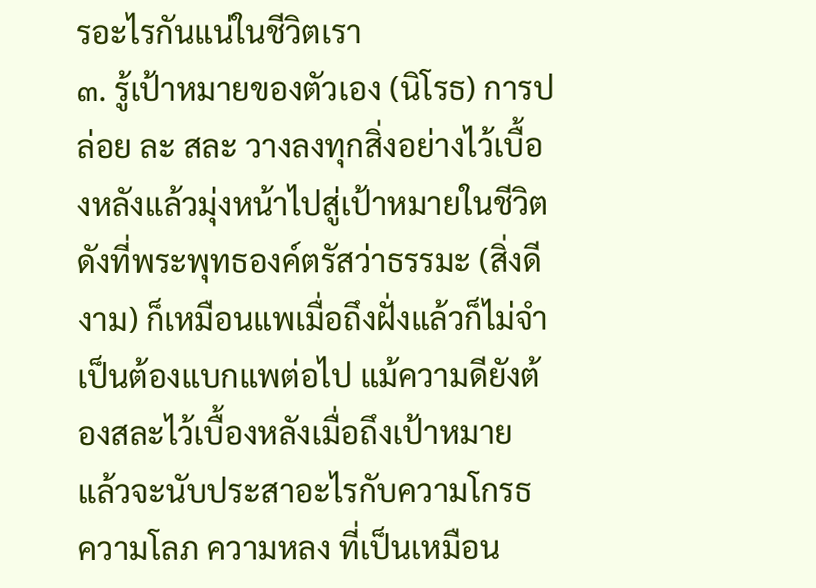รอะไรกันแน่ในชีวิตเรา
๓. รู้เป้าหมายของตัวเอง (นิโรธ) การปล่อย ละ สละ วางลงทุกสิ่งอย่างไว้เบื้องหลังแล้วมุ่งหน้าไปสู่เป้าหมายในชีวิต ดังที่พระพุทธองค์ตรัสว่าธรรมะ (สิ่งดีงาม) ก็เหมือนแพเมื่อถึงฝั่งแล้วก็ไม่จำเป็นต้องแบกแพต่อไป แม้ความดียังต้องสละไว้เบื้องหลังเมื่อถึงเป้าหมาย แล้วจะนับประสาอะไรกับความโกรธ ความโลภ ความหลง ที่เป็นเหมือน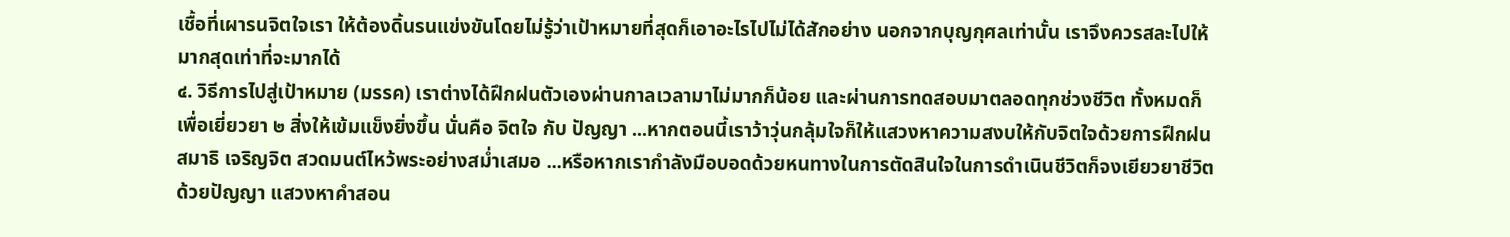เชื้อที่เผารนจิตใจเรา ให้ต้องดิ้นรนแข่งขันโดยไม่รู้ว่าเป้าหมายที่สุดก็เอาอะไรไปไม่ได้สักอย่าง นอกจากบุญกุศลเท่านั้น เราจึงควรสละไปให้มากสุดเท่าที่จะมากได้
๔. วิธีการไปสู่เป้าหมาย (มรรค) เราต่างได้ฝึกฝนตัวเองผ่านกาลเวลามาไม่มากก็น้อย และผ่านการทดสอบมาตลอดทุกช่วงชีวิต ทั้งหมดก็เพื่อเยี่ยวยา ๒ สิ่งให้เข้มแข็งยิ่งขึ้น นั่นคือ จิตใจ กับ ปัญญา ...หากตอนนี้เราว้าวุ่นกลุ้มใจก็ให้แสวงหาความสงบให้กับจิตใจด้วยการฝึกฝนสมาธิ เจริญจิต สวดมนต์ไหว้พระอย่างสม่ำเสมอ ...หรือหากเรากำลังมือบอดด้วยหนทางในการตัดสินใจในการดำเนินชีวิตก็จงเยียวยาชีวิตด้วยปัญญา แสวงหาคำสอน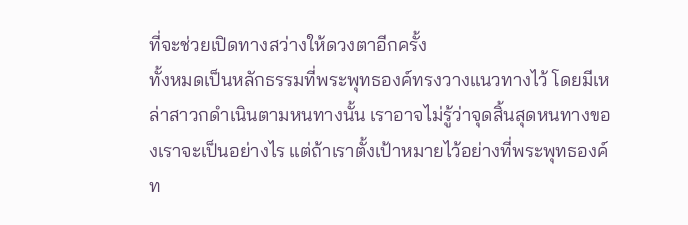ที่จะช่วยเปิดทางสว่างให้ดวงตาอีกครั้ง
ทั้งหมดเป็นหลักธรรมที่พระพุทธองค์ทรงวางแนวทางไว้ โดยมีเหล่าสาวกดำเนินตามหนทางนั้น เราอาจไม่รู้ว่าจุดสิ้นสุดหนทางของเราจะเป็นอย่างไร แต่ถ้าเราตั้งเป้าหมายไว้อย่างที่พระพุทธองค์ท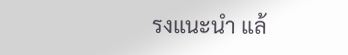รงแนะนำ แล้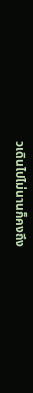วเดินไปไม่นานก็คงถึง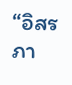“อิสรภา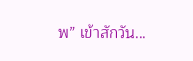พ” เข้าสักวัน...